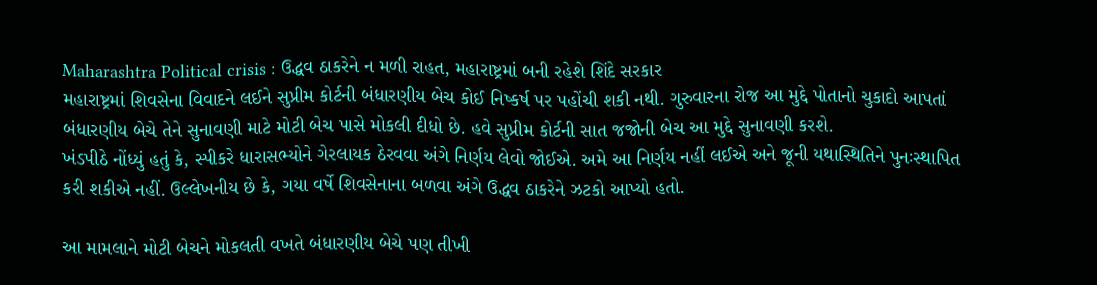Maharashtra Political crisis : ઉદ્ધવ ઠાકરેને ન મળી રાહત, મહારાષ્ટ્રમાં બની રહેશે શિંદે સરકાર
મહારાષ્ટ્રમાં શિવસેના વિવાદને લઈને સુપ્રીમ કોર્ટની બંધારણીય બેચ કોઈ નિષ્કર્ષ પર પહોંચી શકી નથી. ગુરુવારના રોજ આ મુદ્દે પોતાનો ચુકાદો આપતાં બંધારણીય બેચે તેને સુનાવણી માટે મોટી બેચ પાસે મોકલી દીધો છે. હવે સુપ્રીમ કોર્ટની સાત જજોની બેચ આ મુદ્દે સુનાવણી કરશે.
ખંડપીઠે નોંધ્યું હતું કે, સ્પીકરે ધારાસભ્યોને ગેરલાયક ઠેરવવા અંગે નિર્ણય લેવો જોઈએ. અમે આ નિર્ણય નહીં લઈએ અને જૂની યથાસ્થિતિને પુનઃસ્થાપિત કરી શકીએ નહીં. ઉલ્લેખનીય છે કે, ગયા વર્ષે શિવસેનાના બળવા અંગે ઉદ્ધવ ઠાકરેને ઝટકો આપ્યો હતો.

આ મામલાને મોટી બેચને મોકલતી વખતે બંધારણીય બેચે પણ તીખી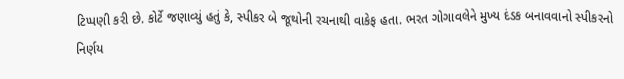ટિપ્પણી કરી છે. કોર્ટે જણાવ્યું હતું કે, સ્પીકર બે જૂથોની રચનાથી વાકેફ હતા. ભરત ગોગાવલેને મુખ્ય દંડક બનાવવાનો સ્પીકરનો નિર્ણય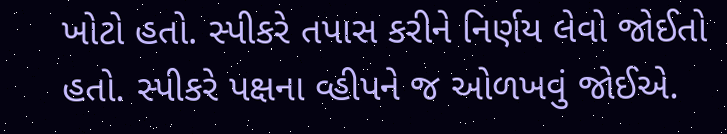ખોટો હતો. સ્પીકરે તપાસ કરીને નિર્ણય લેવો જોઈતો હતો. સ્પીકરે પક્ષના વ્હીપને જ ઓળખવું જોઈએ.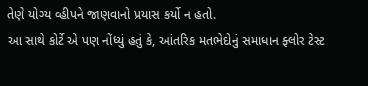તેણે યોગ્ય વ્હીપને જાણવાનો પ્રયાસ કર્યો ન હતો.
આ સાથે કોર્ટે એ પણ નોંધ્યું હતું કે, આંતરિક મતભેદોનું સમાધાન ફ્લોર ટેસ્ટ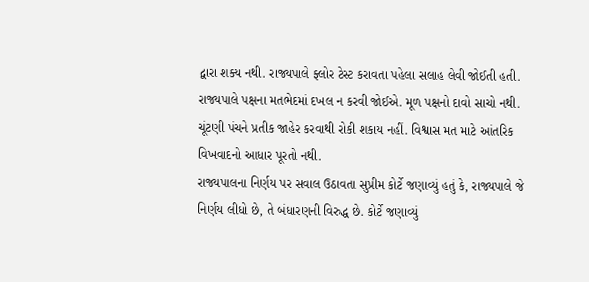દ્વારા શક્ય નથી. રાજ્યપાલે ફ્લોર ટેસ્ટ કરાવતા પહેલા સલાહ લેવી જોઈતી હતી. રાજ્યપાલે પક્ષના મતભેદમાં દખલ ન કરવી જોઈએ. મૂળ પક્ષનો દાવો સાચો નથી. ચૂંટણી પંચને પ્રતીક જાહેર કરવાથી રોકી શકાય નહીં. વિશ્વાસ મત માટે આંતરિક વિખવાદનો આધાર પૂરતો નથી.
રાજ્યપાલના નિર્ણય પર સવાલ ઉઠાવતા સુપ્રીમ કોર્ટે જણાવ્યું હતું કે, રાજ્યપાલે જે નિર્ણય લીધો છે, તે બંધારણની વિરુદ્ધ છે. કોર્ટે જણાવ્યું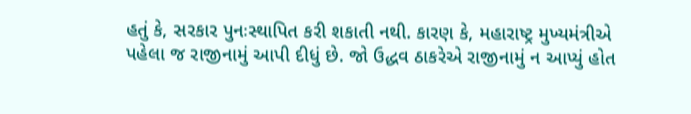હતું કે, સરકાર પુનઃસ્થાપિત કરી શકાતી નથી. કારણ કે, મહારાષ્ટ્ર મુખ્યમંત્રીએ પહેલા જ રાજીનામું આપી દીધું છે. જો ઉદ્ધવ ઠાકરેએ રાજીનામું ન આપ્યું હોત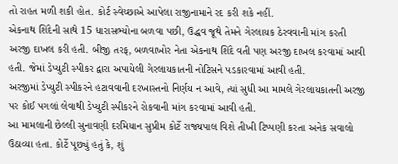તો રાહત મળી શકી હોત. કોર્ટ સ્વેચ્છાએ આપેલા રાજીનામાને રદ કરી શકે નહીં.
એકનાથ શિંદેની સાથે 15 ધારાસભ્યોના બળવા પછી, ઉદ્ધવ જૂથે તેમને ગેરલાયક ઠેરવવાની માંગ કરતી અરજી દાખલ કરી હતી. બીજી તરફ, બળવાખોર નેતા એકનાથ શિંદે વતી પણ અરજી દાખલ કરવામાં આવી હતી. જેમાં ડેપ્યુટી સ્પીકર દ્વારા અપાયેલી ગેરલાયકાતની નોટિસને પડકારવામાં આવી હતી.
અરજીમાં ડેપ્યુટી સ્પીકરને હટાવવાની દરખાસ્તનો નિર્ણય ન આવે, ત્યાં સુધી આ મામલે ગેરલાયકાતની અરજી પર કોઈ પગલાં લેવાથી ડેપ્યુટી સ્પીકરને રોકવાની માંગ કરવામાં આવી હતી.
આ મામલાની છેલ્લી સુનાવણી દરમિયાન સુપ્રીમ કોર્ટે રાજ્યપાલ વિશે તીખી ટિપ્પણી કરતા અનેક સવાલો ઉઠાવ્યા હતા. કોર્ટે પૂછ્યું હતું કે, શું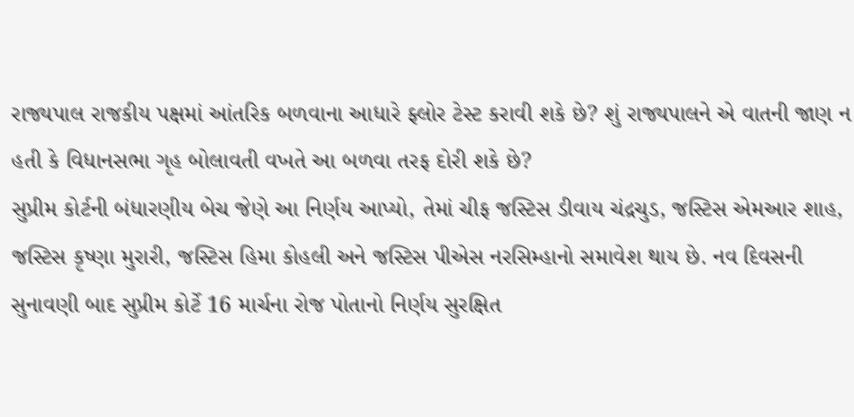રાજ્યપાલ રાજકીય પક્ષમાં આંતરિક બળવાના આધારે ફ્લોર ટેસ્ટ કરાવી શકે છે? શું રાજ્યપાલને એ વાતની જાણ ન હતી કે વિધાનસભા ગૃહ બોલાવતી વખતે આ બળવા તરફ દોરી શકે છે?
સુપ્રીમ કોર્ટની બંધારણીય બેચ જેણે આ નિર્ણય આપ્યો, તેમાં ચીફ જસ્ટિસ ડીવાય ચંદ્રચુડ, જસ્ટિસ એમઆર શાહ, જસ્ટિસ કૃષ્ણા મુરારી, જસ્ટિસ હિમા કોહલી અને જસ્ટિસ પીએસ નરસિમ્હાનો સમાવેશ થાય છે. નવ દિવસની સુનાવણી બાદ સુપ્રીમ કોર્ટે 16 માર્ચના રોજ પોતાનો નિર્ણય સુરક્ષિત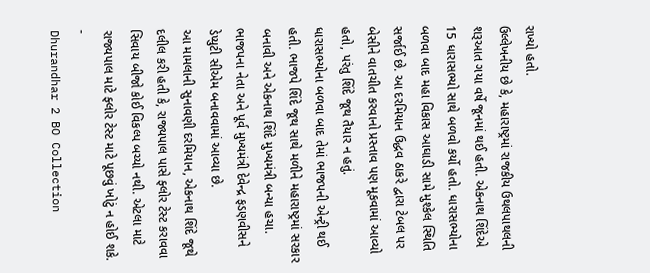રાખ્યો હતો.
ઉલ્લેખનીય છે કે, મહારાષ્ટ્રમાં રાજકીય ઉથલપાથલની શરૂઆત ગયા વર્ષે જૂનમાં થઈ હતી. એકનાથ શિંદેએ 15 ધારાસભ્યો સાથે બળવો કર્યો હતો. ધારાસભ્યોના બળવા બાદ મહા વિકાસ આઘાડી સામે મુશ્કેલ સ્થિતિ સર્જાઈ છે. આ દરમિયાન ઉદ્ધવ ઠાકરે દ્વારા ટેબલ પર બેસીને વાતચીત કરવાનો પ્રસ્તાવ પણ મૂકવામાં આવ્યો હતો, પરંતુ શિંદે જૂથ તૈયાર ન હતું.
ધારાસભ્યોના બળવા બાદ તેમાં ભાજપની એન્ટ્રી થઈ હતી. ભાજપે શિંદે જૂથ સાથે મળીને મહારાષ્ટ્રમાં સરકાર બનાવી અને એકનાથ શિંદે મુખ્યમંત્રી બન્યા હચા. ભાજપના નેતા અને પૂર્વ મુખ્યમંત્રી દેવેન્દ્ર ફડણવીસને ડેપ્યુટી સીએમ બનાવવામાં આવ્યા છે.
આ મામલાની સુનાવણી દરમિયાન, એકનાથ શિંદે જૂથે દલીલ કરી હતી કે, રાજ્યપાલ પાસે ફ્લોર ટેસ્ટ કરાવવા સિવાય બીજો કોઈ વિકલ્પ બચ્યો નથી. એટલા માટે રાજ્યપાલ માટે ફ્લોર ટેસ્ટ માટે પૂછવું ખોટું ન હોઈ શકે.
-
Dhurandhar 2 BO Collection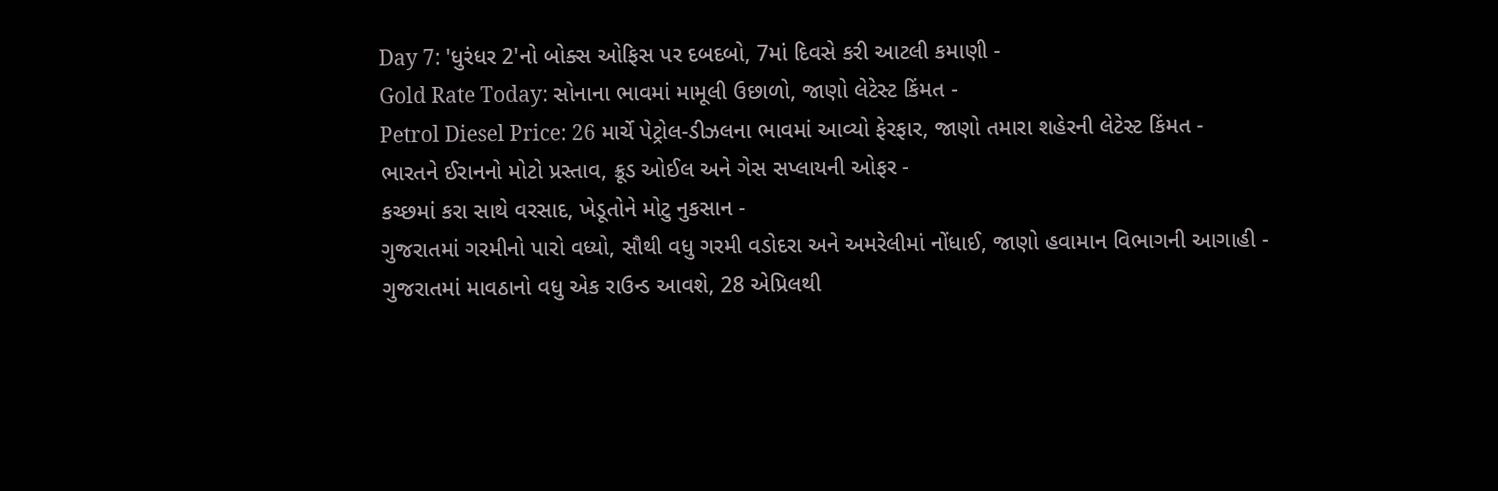Day 7: 'ધુરંધર 2'નો બોક્સ ઓફિસ પર દબદબો, 7માં દિવસે કરી આટલી કમાણી -
Gold Rate Today: સોનાના ભાવમાં મામૂલી ઉછાળો, જાણો લેટેસ્ટ કિંમત -
Petrol Diesel Price: 26 માર્ચે પેટ્રોલ-ડીઝલના ભાવમાં આવ્યો ફેરફાર, જાણો તમારા શહેરની લેટેસ્ટ કિંમત -
ભારતને ઈરાનનો મોટો પ્રસ્તાવ, ક્રૂડ ઓઈલ અને ગેસ સપ્લાયની ઓફર -
કચ્છમાં કરા સાથે વરસાદ, ખેડૂતોને મોટુ નુકસાન -
ગુજરાતમાં ગરમીનો પારો વધ્યો, સૌથી વધુ ગરમી વડોદરા અને અમરેલીમાં નોંધાઈ, જાણો હવામાન વિભાગની આગાહી -
ગુજરાતમાં માવઠાનો વધુ એક રાઉન્ડ આવશે, 28 એપ્રિલથી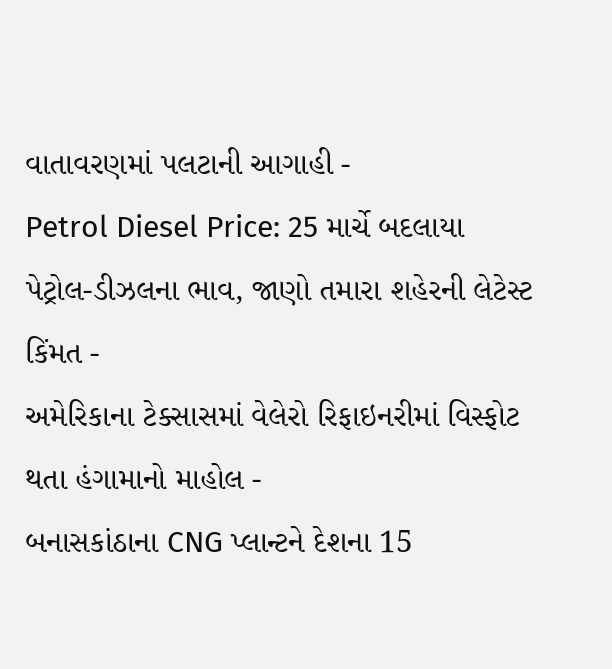વાતાવરણમાં પલટાની આગાહી -
Petrol Diesel Price: 25 માર્ચે બદલાયા પેટ્રોલ-ડીઝલના ભાવ, જાણો તમારા શહેરની લેટેસ્ટ કિંમત -
અમેરિકાના ટેક્સાસમાં વેલેરો રિફાઇનરીમાં વિસ્ફોટ થતા હંગામાનો માહોલ -
બનાસકાંઠાના CNG પ્લાન્ટને દેશના 15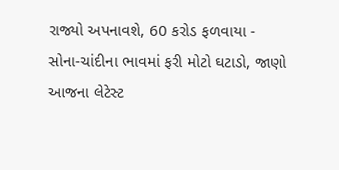રાજ્યો અપનાવશે, 60 કરોડ ફળવાયા -
સોના-ચાંદીના ભાવમાં ફરી મોટો ઘટાડો, જાણો આજના લેટેસ્ટ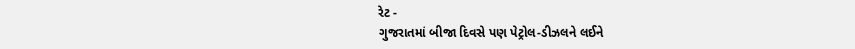રેટ -
ગુજરાતમાં બીજા દિવસે પણ પેટ્રોલ-ડીઝલને લઈને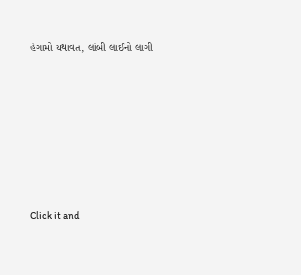હંગામો યથાવત, લાંબી લાઈનો લાગી







Click it and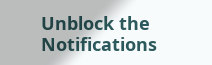Unblock the Notifications